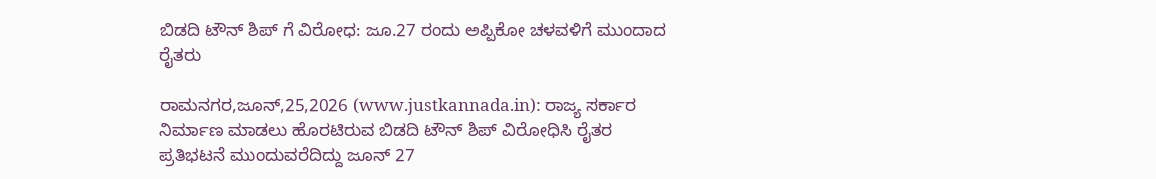ಬಿಡದಿ ಟೌನ್ ಶಿಪ್ ಗೆ ವಿರೋಧ: ಜೂ.27 ರಂದು ಅಪ್ಪಿಕೋ ಚಳವಳಿಗೆ ಮುಂದಾದ ರೈತರು

ರಾಮನಗರ,ಜೂನ್,25,2026 (www.justkannada.in): ರಾಜ್ಯ ಸರ್ಕಾರ ನಿರ್ಮಾಣ ಮಾಡಲು ಹೊರಟಿರುವ ಬಿಡದಿ ಟೌನ್ ಶಿಪ್ ವಿರೋಧಿಸಿ ರೈತರ ಪ್ರತಿಭಟನೆ ಮುಂದುವರೆದಿದ್ದು ಜೂನ್ 27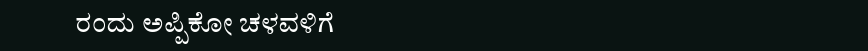ರಂದು ಅಪ್ಪಿಕೋ ಚಳವಳಿಗೆ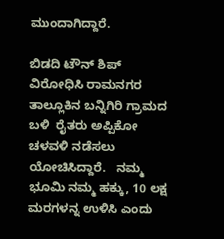ಮುಂದಾಗಿದ್ದಾರೆ.

ಬಿಡದಿ ಟೌನ್ ಶಿಪ್ ವಿರೋಧಿಸಿ ರಾಮನಗರ ತಾಲ್ಲೂಕಿನ ಬನ್ನಿಗಿರಿ ಗ್ರಾಮದ ಬಳಿ  ರೈತರು ಅಪ್ಪಿಕೋ ಚಳವಳಿ ನಡೆಸಲು ಯೋಚಿಸಿದ್ದಾರೆ.   ನಮ್ಮ ಭೂಮಿ ನಮ್ಮ ಹಕ್ಕು, 10 ಲಕ್ಷ ಮರಗಳನ್ನ ಉಳಿಸಿ ಎಂದು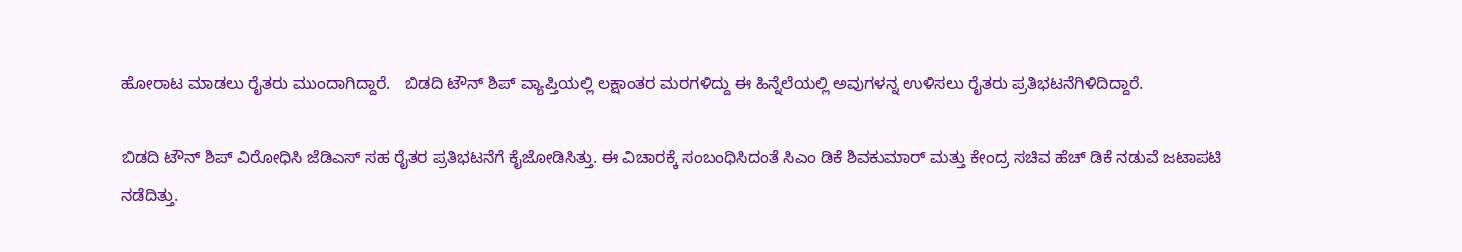ಹೋರಾಟ ಮಾಡಲು ರೈತರು ಮುಂದಾಗಿದ್ದಾರೆ.   ಬಿಡದಿ ಟೌನ್ ಶಿಪ್ ವ್ಯಾಪ್ತಿಯಲ್ಲಿ ಲಕ್ಷಾಂತರ ಮರಗಳಿದ್ದು ಈ ಹಿನ್ನೆಲೆಯಲ್ಲಿ ಅವುಗಳನ್ನ ಉಳಿಸಲು ರೈತರು ಪ್ರತಿಭಟನೆಗಿಳಿದಿದ್ದಾರೆ.

ಬಿಡದಿ ಟೌನ್ ಶಿಪ್ ವಿರೋಧಿಸಿ ಜೆಡಿಎಸ್ ಸಹ ರೈತರ ಪ್ರತಿಭಟನೆಗೆ ಕೈಜೋಡಿಸಿತ್ತು. ಈ ವಿಚಾರಕ್ಕೆ ಸಂಬಂಧಿಸಿದಂತೆ ಸಿಎಂ ಡಿಕೆ ಶಿವಕುಮಾರ್ ಮತ್ತು ಕೇಂದ್ರ ಸಚಿವ ಹೆಚ್ ಡಿಕೆ ನಡುವೆ ಜಟಾಪಟಿ ನಡೆದಿತ್ತು.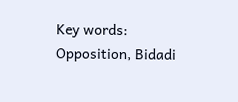Key words: Opposition, Bidadi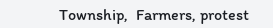Township,  Farmers, protest